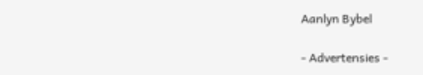Aanlyn Bybel

- Advertensies -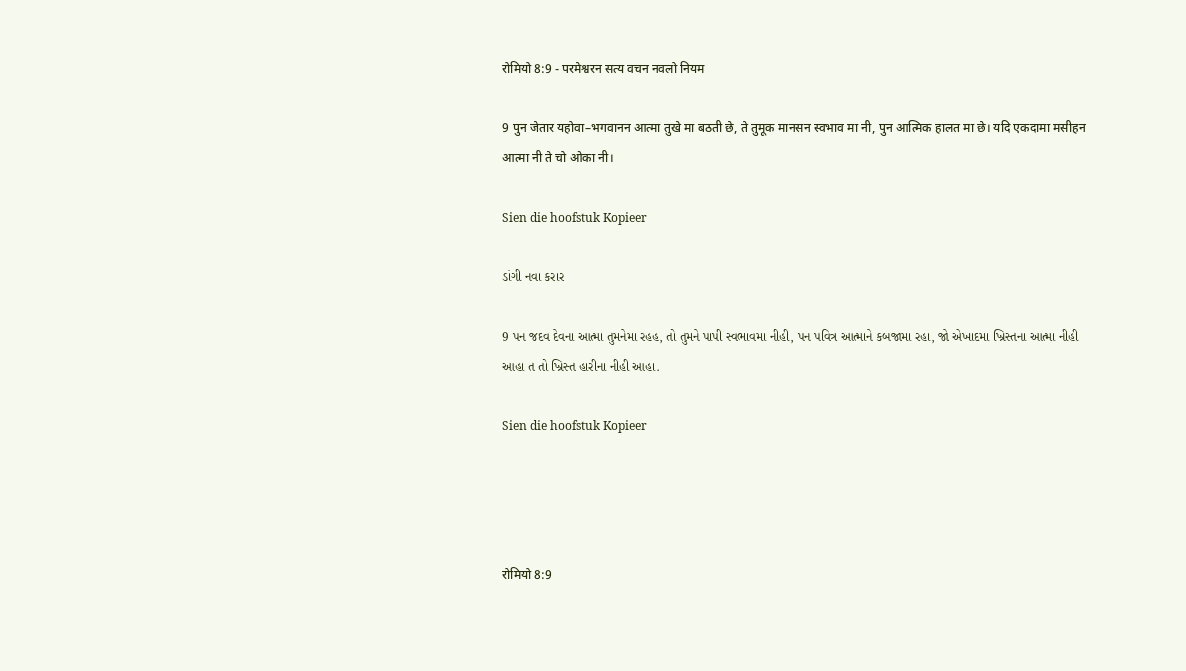रोमियो 8:9 - परमेश्वरन सत्य वचन नवलो नियम

9 पुन जेतार यहोवा–भगवानन आत्मा तुखे मा बठती छे, ते तुमूक मानसन स्वभाव मा नी, पुन आत्मिक हालत मा छे। यदि एकदामा मसीहन आत्मा नी ते चो ओका नी।

Sien die hoofstuk Kopieer

ડાંગી નવા કરાર

9 પન જદવ દેવના આત્મા તુમનેમા રહહ, તો તુમને પાપી સ્વભાવમા નીહી, પન પવિત્ર આત્માને કબજામા રહા, જો એખાદમા ખ્રિસ્તના આત્મા નીહી આહા ત તો ખ્રિસ્ત હારીના નીહી આહા.

Sien die hoofstuk Kopieer




रोमियो 8:9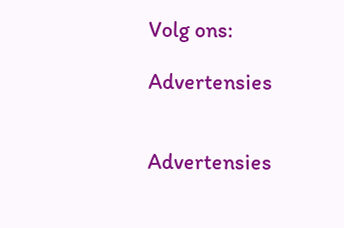Volg ons:

Advertensies


Advertensies